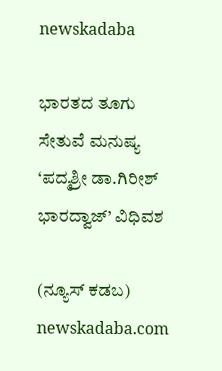newskadaba

ಭಾರತದ ತೂಗು ಸೇತುವೆ ಮನುಷ್ಯ ‘ಪದ್ಮಶ್ರೀ ಡಾ.ಗಿರೀಶ್ ಭಾರದ್ವಾಜ್’ ವಿಧಿವಶ

(ನ್ಯೂಸ್ ಕಡಬ) newskadaba.com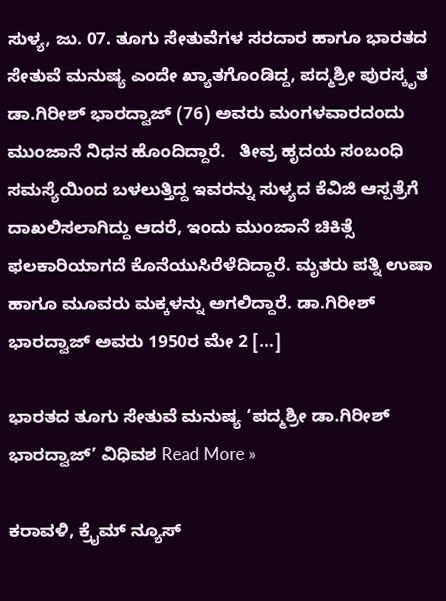ಸುಳ್ಯ, ಜು. 07. ತೂಗು ಸೇತುವೆಗಳ ಸರದಾರ ಹಾಗೂ ಭಾರತದ ಸೇತುವೆ ಮನುಷ್ಯ ಎಂದೇ ಖ್ಯಾತಗೊಂಡಿದ್ದ, ಪದ್ಮಶ್ರೀ ಪುರಸ್ಕೃತ ಡಾ.ಗಿರೀಶ್‌ ಭಾರದ್ವಾಜ್‌ (76) ಅವರು ಮಂಗಳವಾರದಂದು ಮುಂಜಾನೆ ನಿಧನ ಹೊಂದಿದ್ದಾರೆ.   ತೀವ್ರ ಹೃದಯ ಸಂಬಂಧಿ ಸಮಸ್ಯೆಯಿಂದ ಬಳಲುತ್ತಿದ್ದ ಇವರನ್ನು ಸುಳ್ಯದ ಕೆವಿಜಿ ಆಸ್ಪತ್ರೆಗೆ ದಾಖಲಿಸಲಾಗಿದ್ದು ಆದರೆ, ಇಂದು ಮುಂಜಾನೆ ಚಿಕಿತ್ಸೆ ಫಲಕಾರಿಯಾಗದೆ ಕೊನೆಯುಸಿರೆಳೆದಿದ್ದಾರೆ. ಮೃತರು ಪತ್ನಿ ಉಷಾ ಹಾಗೂ ಮೂವರು ಮಕ್ಕಳನ್ನು ಅಗಲಿದ್ದಾರೆ. ಡಾ.ಗಿರೀಶ್‌ ಭಾರದ್ವಾಜ್‌ ಅವರು 1950ರ ಮೇ 2 […]

ಭಾರತದ ತೂಗು ಸೇತುವೆ ಮನುಷ್ಯ ‘ಪದ್ಮಶ್ರೀ ಡಾ.ಗಿರೀಶ್ ಭಾರದ್ವಾಜ್’ ವಿಧಿವಶ Read More »

ಕರಾವಳಿ, ಕ್ರೈಮ್ ನ್ಯೂಸ್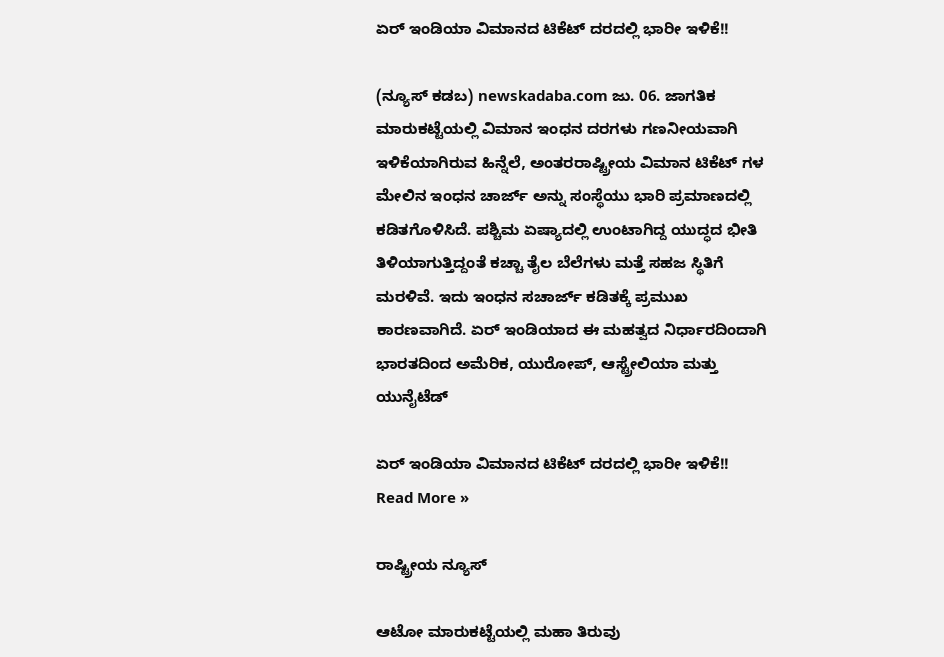ಏರ್ ಇಂಡಿಯಾ ವಿಮಾನದ ಟಿಕೆಟ್ ದರದಲ್ಲಿ ಭಾರೀ ಇಳಿಕೆ!!

(ನ್ಯೂಸ್ ಕಡಬ) newskadaba.com ಜು. 06. ಜಾಗತಿಕ ಮಾರುಕಟ್ಟೆಯಲ್ಲಿ ವಿಮಾನ ಇಂಧನ ದರಗಳು ಗಣನೀಯವಾಗಿ ಇಳಿಕೆಯಾಗಿರುವ ಹಿನ್ನೆಲೆ, ಅಂತರರಾಷ್ಟ್ರೀಯ ವಿಮಾನ ಟಿಕೆಟ್‌ ಗಳ ಮೇಲಿನ ಇಂಧನ ಚಾರ್ಜ್ ಅನ್ನು ಸಂಸ್ಥೆಯು ಭಾರಿ ಪ್ರಮಾಣದಲ್ಲಿ ಕಡಿತಗೊಳಿಸಿದೆ. ಪಶ್ಚಿಮ ಏಷ್ಯಾದಲ್ಲಿ ಉಂಟಾಗಿದ್ದ ಯುದ್ಧದ ಭೀತಿ ತಿಳಿಯಾಗುತ್ತಿದ್ದಂತೆ ಕಚ್ಚಾ ತೈಲ ಬೆಲೆಗಳು ಮತ್ತೆ ಸಹಜ ಸ್ಥಿತಿಗೆ ಮರಳಿವೆ. ಇದು ಇಂಧನ ಸಚಾರ್ಜ್ ಕಡಿತಕ್ಕೆ ಪ್ರಮುಖ ಕಾರಣವಾಗಿದೆ. ಏರ್ ಇಂಡಿಯಾದ ಈ ಮಹತ್ವದ ನಿರ್ಧಾರದಿಂದಾಗಿ ಭಾರತದಿಂದ ಅಮೆರಿಕ, ಯುರೋಪ್, ಆಸ್ಟ್ರೇಲಿಯಾ ಮತ್ತು ಯುನೈಟೆಡ್

ಏರ್ ಇಂಡಿಯಾ ವಿಮಾನದ ಟಿಕೆಟ್ ದರದಲ್ಲಿ ಭಾರೀ ಇಳಿಕೆ!! Read More »

ರಾಷ್ಟ್ರೀಯ ನ್ಯೂಸ್

ಆಟೋ ಮಾರುಕಟ್ಟೆಯಲ್ಲಿ ಮಹಾ ತಿರುವು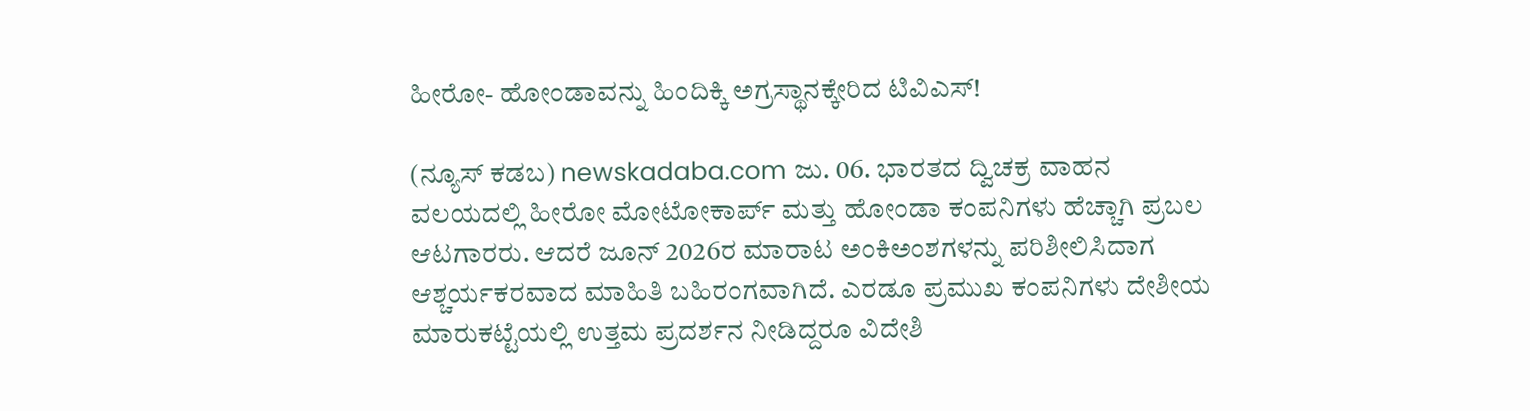ಹೀರೋ- ಹೋಂಡಾವನ್ನು ಹಿಂದಿಕ್ಕಿ ಅಗ್ರಸ್ಥಾನಕ್ಕೇರಿದ ಟಿವಿಎಸ್!

(ನ್ಯೂಸ್ ಕಡಬ) newskadaba.com ಜು. 06. ಭಾರತದ ದ್ವಿಚಕ್ರ ವಾಹನ ವಲಯದಲ್ಲಿ ಹೀರೋ ಮೋಟೋಕಾರ್ಪ್ ಮತ್ತು ಹೋಂಡಾ ಕಂಪನಿಗಳು ಹೆಚ್ಚಾಗಿ ಪ್ರಬಲ ಆಟಗಾರರು. ಆದರೆ ಜೂನ್ 2026ರ ಮಾರಾಟ ಅಂಕಿಅಂಶಗಳನ್ನು ಪರಿಶೀಲಿಸಿದಾಗ ಆಶ್ಚರ್ಯಕರವಾದ ಮಾಹಿತಿ ಬಹಿರಂಗವಾಗಿದೆ. ಎರಡೂ ಪ್ರಮುಖ ಕಂಪನಿಗಳು ದೇಶೀಯ ಮಾರುಕಟ್ಟೆಯಲ್ಲಿ ಉತ್ತಮ ಪ್ರದರ್ಶನ ನೀಡಿದ್ದರೂ ವಿದೇಶಿ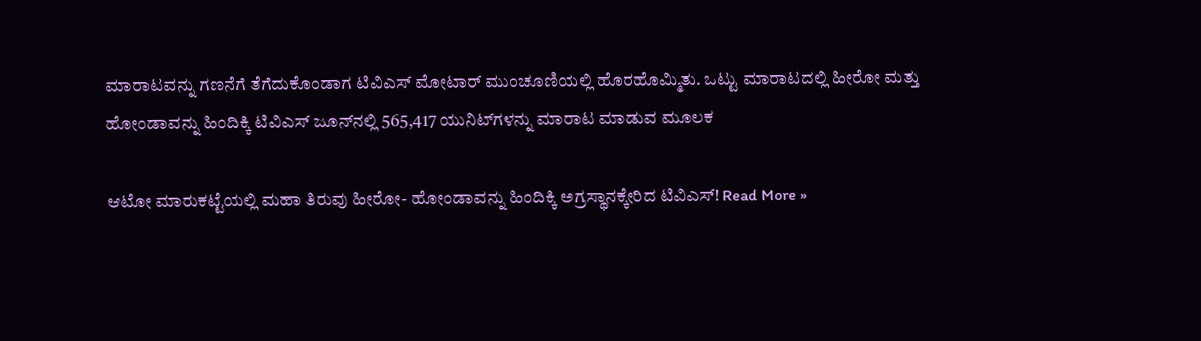ಮಾರಾಟವನ್ನು ಗಣನೆಗೆ ತೆಗೆದುಕೊಂಡಾಗ ಟಿವಿಎಸ್ ಮೋಟಾರ್ ಮುಂಚೂಣಿಯಲ್ಲಿ ಹೊರಹೊಮ್ಮಿತು. ಒಟ್ಟು ಮಾರಾಟದಲ್ಲಿ ಹೀರೋ ಮತ್ತು ಹೋಂಡಾವನ್ನು ಹಿಂದಿಕ್ಕಿ ಟಿವಿಎಸ್ ಜೂನ್‌ನಲ್ಲಿ 565,417 ಯುನಿಟ್‌ಗಳನ್ನು ಮಾರಾಟ ಮಾಡುವ ಮೂಲಕ

ಆಟೋ ಮಾರುಕಟ್ಟೆಯಲ್ಲಿ ಮಹಾ ತಿರುವು ಹೀರೋ- ಹೋಂಡಾವನ್ನು ಹಿಂದಿಕ್ಕಿ ಅಗ್ರಸ್ಥಾನಕ್ಕೇರಿದ ಟಿವಿಎಸ್! Read More »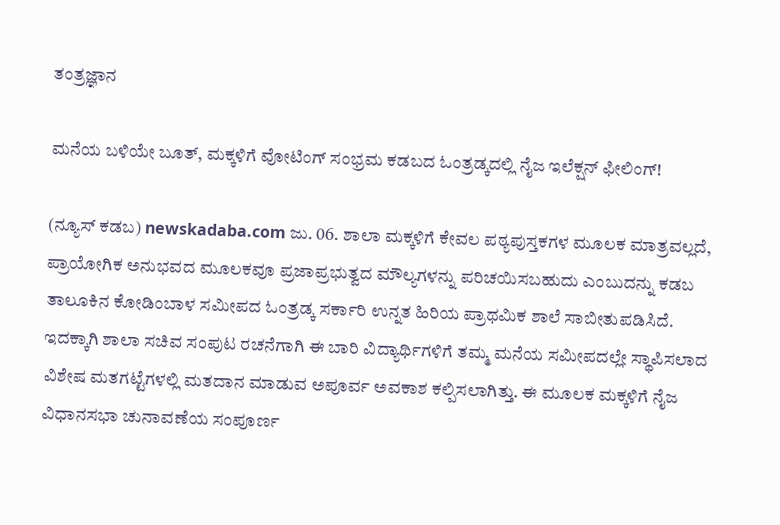ತಂತ್ರಜ್ಞಾನ

ಮನೆಯ ಬಳಿಯೇ ಬೂತ್, ಮಕ್ಕಳಿಗೆ ವೋಟಿಂಗ್ ಸಂಭ್ರಮ ಕಡಬದ ಓಂತ್ರಡ್ಕದಲ್ಲಿ ನೈಜ ಇಲೆಕ್ಷನ್ ಫೀಲಿಂಗ್!

(ನ್ಯೂಸ್ ಕಡಬ) newskadaba.com ಜು. 06. ಶಾಲಾ ಮಕ್ಕಳಿಗೆ ಕೇವಲ ಪಠ್ಯಪುಸ್ತಕಗಳ ಮೂಲಕ ಮಾತ್ರವಲ್ಲದೆ, ಪ್ರಾಯೋಗಿಕ ಅನುಭವದ ಮೂಲಕವೂ ಪ್ರಜಾಪ್ರಭುತ್ವದ ಮೌಲ್ಯಗಳನ್ನು ಪರಿಚಯಿಸಬಹುದು ಎಂಬುದನ್ನು ಕಡಬ ತಾಲೂಕಿನ ಕೋಡಿಂಬಾಳ ಸಮೀಪದ ಓಂತ್ರಡ್ಕ ಸರ್ಕಾರಿ ಉನ್ನತ ಹಿರಿಯ ಪ್ರಾಥಮಿಕ ಶಾಲೆ ಸಾಬೀತುಪಡಿಸಿದೆ. ಇದಕ್ಕಾಗಿ ಶಾಲಾ ಸಚಿವ ಸಂಪುಟ ರಚನೆಗಾಗಿ ಈ ಬಾರಿ ವಿದ್ಯಾರ್ಥಿಗಳಿಗೆ ತಮ್ಮ ಮನೆಯ ಸಮೀಪದಲ್ಲೇ ಸ್ಥಾಪಿಸಲಾದ ವಿಶೇಷ ಮತಗಟ್ಟೆಗಳಲ್ಲಿ ಮತದಾನ ಮಾಡುವ ಅಪೂರ್ವ ಅವಕಾಶ ಕಲ್ಪಿಸಲಾಗಿತ್ತು. ಈ ಮೂಲಕ ಮಕ್ಕಳಿಗೆ ನೈಜ ವಿಧಾನಸಭಾ ಚುನಾವಣೆಯ ಸಂಪೂರ್ಣ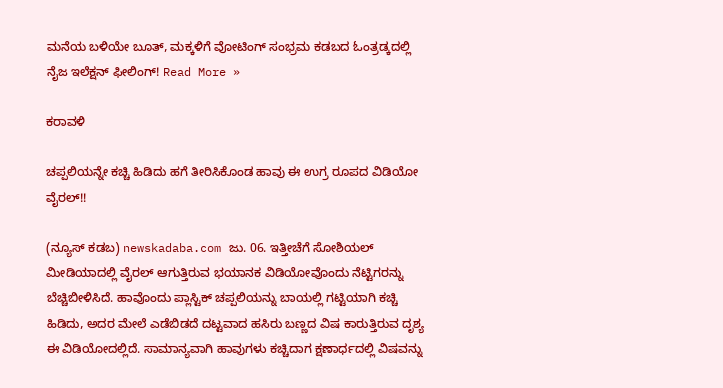ಮನೆಯ ಬಳಿಯೇ ಬೂತ್, ಮಕ್ಕಳಿಗೆ ವೋಟಿಂಗ್ ಸಂಭ್ರಮ ಕಡಬದ ಓಂತ್ರಡ್ಕದಲ್ಲಿ ನೈಜ ಇಲೆಕ್ಷನ್ ಫೀಲಿಂಗ್! Read More »

ಕರಾವಳಿ

ಚಪ್ಪಲಿಯನ್ನೇ ಕಚ್ಚಿ ಹಿಡಿದು ಹಗೆ ತೀರಿಸಿಕೊಂಡ ಹಾವು ಈ ಉಗ್ರ ರೂಪದ ವಿಡಿಯೋ ವೈರಲ್!!

(ನ್ಯೂಸ್ ಕಡಬ) newskadaba.com ಜು. 06. ಇತ್ತೀಚೆಗೆ ಸೋಶಿಯಲ್ ಮೀಡಿಯಾದಲ್ಲಿ ವೈರಲ್ ಆಗುತ್ತಿರುವ ಭಯಾನಕ ವಿಡಿಯೋವೊಂದು ನೆಟ್ಟಿಗರನ್ನು ಬೆಚ್ಚಿಬೀಳಿಸಿದೆ. ಹಾವೊಂದು ಪ್ಲಾಸ್ಟಿಕ್ ಚಪ್ಪಲಿಯನ್ನು ಬಾಯಲ್ಲಿ ಗಟ್ಟಿಯಾಗಿ ಕಚ್ಚಿ ಹಿಡಿದು, ಅದರ ಮೇಲೆ ಎಡೆಬಿಡದೆ ದಟ್ಟವಾದ ಹಸಿರು ಬಣ್ಣದ ವಿಷ ಕಾರುತ್ತಿರುವ ದೃಶ್ಯ ಈ ವಿಡಿಯೋದಲ್ಲಿದೆ. ಸಾಮಾನ್ಯವಾಗಿ ಹಾವುಗಳು ಕಚ್ಚಿದಾಗ ಕ್ಷಣಾರ್ಧದಲ್ಲಿ ವಿಷವನ್ನು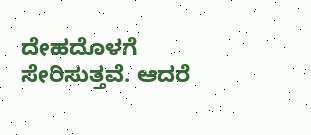ದೇಹದೊಳಗೆ ಸೇರಿಸುತ್ತವೆ. ಆದರೆ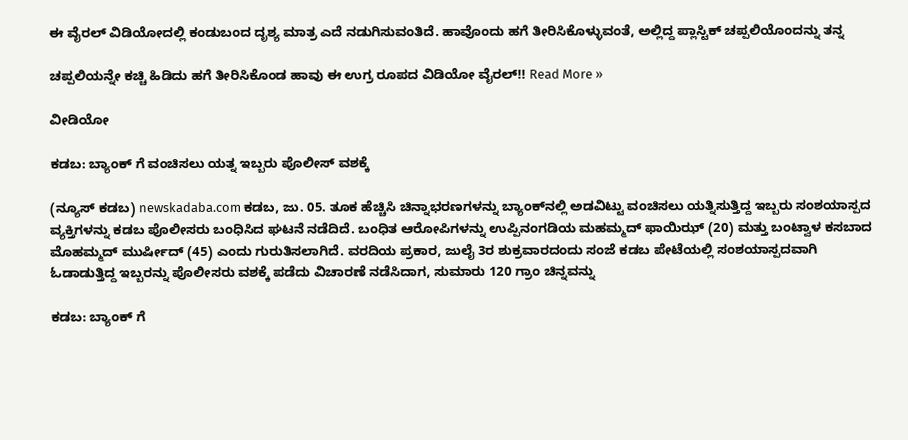ಈ ವೈರಲ್ ವಿಡಿಯೋದಲ್ಲಿ ಕಂಡುಬಂದ ದೃಶ್ಯ ಮಾತ್ರ ಎದೆ ನಡುಗಿಸುವಂತಿದೆ. ಹಾವೊಂದು ಹಗೆ ತೀರಿಸಿಕೊಳ್ಳುವಂತೆ, ಅಲ್ಲಿದ್ದ ಪ್ಲಾಸ್ಟಿಕ್ ಚಪ್ಪಲಿಯೊಂದನ್ನು ತನ್ನ

ಚಪ್ಪಲಿಯನ್ನೇ ಕಚ್ಚಿ ಹಿಡಿದು ಹಗೆ ತೀರಿಸಿಕೊಂಡ ಹಾವು ಈ ಉಗ್ರ ರೂಪದ ವಿಡಿಯೋ ವೈರಲ್!! Read More »

ವೀಡಿಯೋ

ಕಡಬ: ಬ್ಯಾಂಕ್ ಗೆ ವಂಚಿಸಲು ಯತ್ನ ಇಬ್ಬರು ಪೊಲೀಸ್ ವಶಕ್ಕೆ

(ನ್ಯೂಸ್ ಕಡಬ) newskadaba.com ಕಡಬ, ಜು. 05. ತೂಕ ಹೆಚ್ಚಿಸಿ ಚಿನ್ನಾಭರಣಗಳನ್ನು ಬ್ಯಾಂಕ್‌ನಲ್ಲಿ ಅಡವಿಟ್ಟು ವಂಚಿಸಲು ಯತ್ನಿಸುತ್ತಿದ್ದ ಇಬ್ಬರು ಸಂಶಯಾಸ್ಪದ ವ್ಯಕ್ತಿಗಳನ್ನು ಕಡಬ ಪೊಲೀಸರು ಬಂಧಿಸಿದ ಘಟನೆ ನಡೆದಿದೆ. ಬಂಧಿತ ಆರೋಪಿಗಳನ್ನು ಉಪ್ಪಿನಂಗಡಿಯ ಮಹಮ್ಮದ್ ಫಾಯಿಝ್ (20) ಮತ್ತು ಬಂಟ್ವಾಳ ಕಸಬಾದ ಮೊಹಮ್ಮದ್ ಮುರ್ಷೀದ್ (45) ಎಂದು ಗುರುತಿಸಲಾಗಿದೆ. ವರದಿಯ ಪ್ರಕಾರ, ಜುಲೈ 3ರ ಶುಕ್ರವಾರದಂದು ಸಂಜೆ ಕಡಬ ಪೇಟೆಯಲ್ಲಿ ಸಂಶಯಾಸ್ಪದವಾಗಿ ಓಡಾಡುತ್ತಿದ್ದ ಇಬ್ಬರನ್ನು ಪೊಲೀಸರು ವಶಕ್ಕೆ ಪಡೆದು ವಿಚಾರಣೆ ನಡೆಸಿದಾಗ, ಸುಮಾರು 120 ಗ್ರಾಂ ಚಿನ್ನವನ್ನು

ಕಡಬ: ಬ್ಯಾಂಕ್ ಗೆ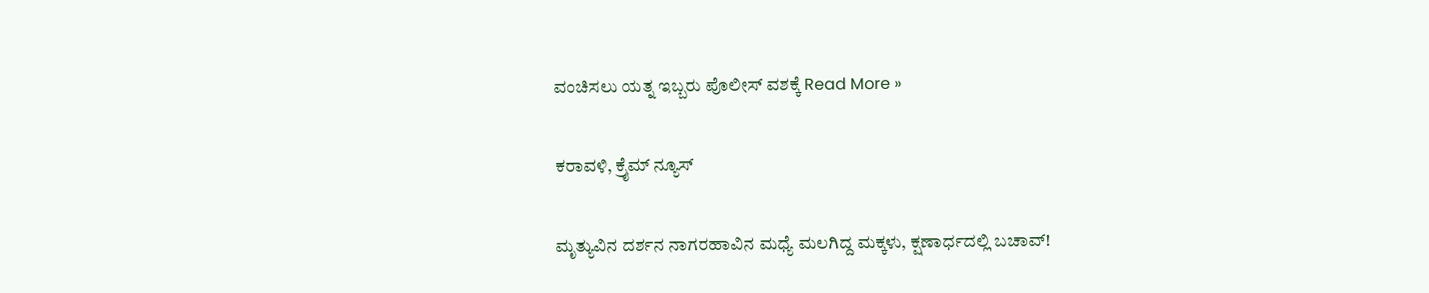ವಂಚಿಸಲು ಯತ್ನ ಇಬ್ಬರು ಪೊಲೀಸ್ ವಶಕ್ಕೆ Read More »

ಕರಾವಳಿ, ಕ್ರೈಮ್ ನ್ಯೂಸ್

ಮೃತ್ಯುವಿನ ದರ್ಶನ ನಾಗರಹಾವಿನ ಮಧ್ಯೆ ಮಲಗಿದ್ದ ಮಕ್ಕಳು, ಕ್ಷಣಾರ್ಧದಲ್ಲಿ ಬಚಾವ್!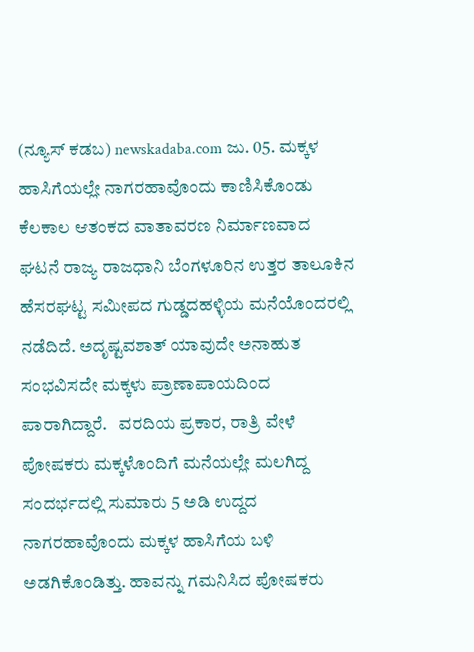(ನ್ಯೂಸ್ ಕಡಬ) newskadaba.com ಜು. 05. ಮಕ್ಕಳ ಹಾಸಿಗೆಯಲ್ಲೇ ನಾಗರಹಾವೊಂದು ಕಾಣಿಸಿಕೊಂಡು ಕೆಲಕಾಲ ಆತಂಕದ ವಾತಾವರಣ ನಿರ್ಮಾಣವಾದ ಘಟನೆ ರಾಜ್ಯ ರಾಜಧಾನಿ ಬೆಂಗಳೂರಿನ ಉತ್ತರ ತಾಲೂಕಿನ ಹೆಸರಘಟ್ಟ ಸಮೀಪದ ಗುಡ್ಡದಹಳ್ಳಿಯ ಮನೆಯೊಂದರಲ್ಲಿ ನಡೆದಿದೆ. ಅದೃಷ್ಟವಶಾತ್ ಯಾವುದೇ ಅನಾಹುತ ಸಂಭವಿಸದೇ ಮಕ್ಕಳು ಪ್ರಾಣಾಪಾಯದಿಂದ ಪಾರಾಗಿದ್ದಾರೆ.   ವರದಿಯ ಪ್ರಕಾರ, ರಾತ್ರಿ ವೇಳೆ ಪೋಷಕರು ಮಕ್ಕಳೊಂದಿಗೆ ಮನೆಯಲ್ಲೇ ಮಲಗಿದ್ದ ಸಂದರ್ಭದಲ್ಲಿ ಸುಮಾರು 5 ಅಡಿ ಉದ್ದದ ನಾಗರಹಾವೊಂದು ಮಕ್ಕಳ ಹಾಸಿಗೆಯ ಬಳಿ ಅಡಗಿಕೊಂಡಿತ್ತು. ಹಾವನ್ನು ಗಮನಿಸಿದ ಪೋಷಕರು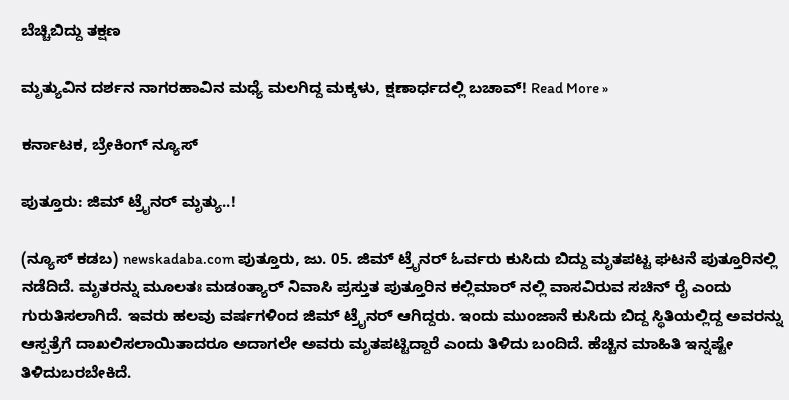ಬೆಚ್ಚಿಬಿದ್ದು ತಕ್ಷಣ

ಮೃತ್ಯುವಿನ ದರ್ಶನ ನಾಗರಹಾವಿನ ಮಧ್ಯೆ ಮಲಗಿದ್ದ ಮಕ್ಕಳು, ಕ್ಷಣಾರ್ಧದಲ್ಲಿ ಬಚಾವ್! Read More »

ಕರ್ನಾಟಕ, ಬ್ರೇಕಿಂಗ್ ನ್ಯೂಸ್

ಪುತ್ತೂರು: ಜಿಮ್ ಟ್ರೈನರ್ ಮೃತ್ಯು..!

(ನ್ಯೂಸ್ ಕಡಬ) newskadaba.com ಪುತ್ತೂರು, ಜು. 05. ಜಿಮ್ ಟ್ರೈನರ್ ಓರ್ವರು ಕುಸಿದು ಬಿದ್ದು ಮೃತಪಟ್ಟ ಘಟನೆ ಪುತ್ತೂರಿನಲ್ಲಿ ನಡೆದಿದೆ. ಮೃತರನ್ನು ಮೂಲತಃ ಮಡoತ್ಯಾರ್ ನಿವಾಸಿ ಪ್ರಸ್ತುತ ಪುತ್ತೂರಿನ ಕಲ್ಲಿಮಾರ್ ನಲ್ಲಿ ವಾಸವಿರುವ ಸಚಿನ್ ರೈ ಎಂದು ಗುರುತಿಸಲಾಗಿದೆ. ಇವರು ಹಲವು ವರ್ಷಗಳಿಂದ ಜಿಮ್ ಟ್ರೈನರ್ ಆಗಿದ್ದರು. ಇಂದು ಮುಂಜಾನೆ ಕುಸಿದು ಬಿದ್ದ ಸ್ಥಿತಿಯಲ್ಲಿದ್ದ ಅವರನ್ನು ಆಸ್ಪತ್ರೆಗೆ ದಾಖಲಿಸಲಾಯಿತಾದರೂ ಅದಾಗಲೇ ಅವರು ಮೃತಪಟ್ಟಿದ್ದಾರೆ ಎಂದು ತಿಳಿದು ಬಂದಿದೆ. ಹೆಚ್ಚಿನ ಮಾಹಿತಿ ಇನ್ನಷ್ಟೇ ತಿಳಿದುಬರಬೇಕಿದೆ.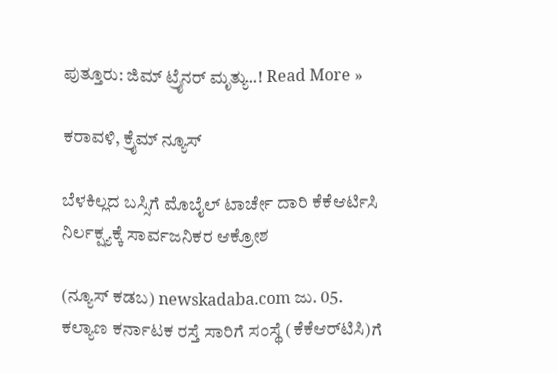ಪುತ್ತೂರು: ಜಿಮ್ ಟ್ರೈನರ್ ಮೃತ್ಯು..! Read More »

ಕರಾವಳಿ, ಕ್ರೈಮ್ ನ್ಯೂಸ್

ಬೆಳಕಿಲ್ಲದ ಬಸ್ಸಿಗೆ ಮೊಬೈಲ್ ಟಾರ್ಚೇ ದಾರಿ ಕೆಕೆಆರ್ಟಿಸಿ ನಿರ್ಲಕ್ಷ್ಯಕ್ಕೆ ಸಾರ್ವಜನಿಕರ ಆಕ್ರೋಶ

(ನ್ಯೂಸ್ ಕಡಬ) newskadaba.com ಜು. 05. ಕಲ್ಯಾಣ ಕರ್ನಾಟಕ ರಸ್ತೆ ಸಾರಿಗೆ ಸಂಸ್ಥೆ (ಕೆಕೆಆರ್‌ಟಿಸಿ)ಗೆ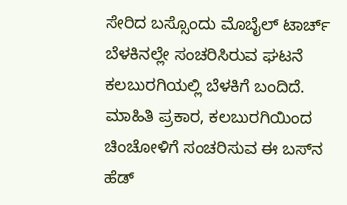ಸೇರಿದ ಬಸ್ಸೊಂದು ಮೊಬೈಲ್ ಟಾರ್ಚ್ ಬೆಳಕಿನಲ್ಲೇ ಸಂಚರಿಸಿರುವ ಘಟನೆ ಕಲಬುರಗಿಯಲ್ಲಿ ಬೆಳಕಿಗೆ ಬಂದಿದೆ.   ಮಾಹಿತಿ ಪ್ರಕಾರ, ಕಲಬುರಗಿಯಿಂದ ಚಿಂಚೋಳಿಗೆ ಸಂಚರಿಸುವ ಈ ಬಸ್‌ನ ಹೆಡ್‌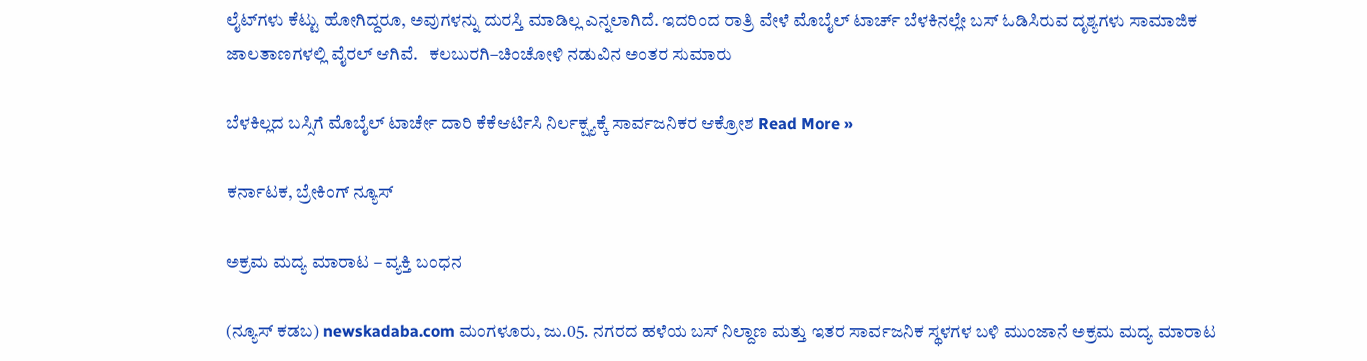ಲೈಟ್‌ಗಳು ಕೆಟ್ಟು ಹೋಗಿದ್ದರೂ, ಅವುಗಳನ್ನು ದುರಸ್ತಿ ಮಾಡಿಲ್ಲ ಎನ್ನಲಾಗಿದೆ. ಇದರಿಂದ ರಾತ್ರಿ ವೇಳೆ ಮೊಬೈಲ್ ಟಾರ್ಚ್ ಬೆಳಕಿನಲ್ಲೇ ಬಸ್ ಓಡಿಸಿರುವ ದೃಶ್ಯಗಳು ಸಾಮಾಜಿಕ ಜಾಲತಾಣಗಳಲ್ಲಿ ವೈರಲ್ ಆಗಿವೆ.   ಕಲಬುರಗಿ–ಚಿಂಚೋಳಿ ನಡುವಿನ ಅಂತರ ಸುಮಾರು

ಬೆಳಕಿಲ್ಲದ ಬಸ್ಸಿಗೆ ಮೊಬೈಲ್ ಟಾರ್ಚೇ ದಾರಿ ಕೆಕೆಆರ್ಟಿಸಿ ನಿರ್ಲಕ್ಷ್ಯಕ್ಕೆ ಸಾರ್ವಜನಿಕರ ಆಕ್ರೋಶ Read More »

ಕರ್ನಾಟಕ, ಬ್ರೇಕಿಂಗ್ ನ್ಯೂಸ್

ಅಕ್ರಮ ಮದ್ಯ ಮಾರಾಟ – ವ್ಯಕ್ತಿ ಬಂಧನ

(ನ್ಯೂಸ್ ಕಡಬ) newskadaba.com ಮಂಗಳೂರು, ಜು.05. ನಗರದ ಹಳೆಯ ಬಸ್ ನಿಲ್ದಾಣ ಮತ್ತು ಇತರ ಸಾರ್ವಜನಿಕ ಸ್ಥಳಗಳ ಬಳಿ ಮುಂಜಾನೆ ಅಕ್ರಮ ಮದ್ಯ ಮಾರಾಟ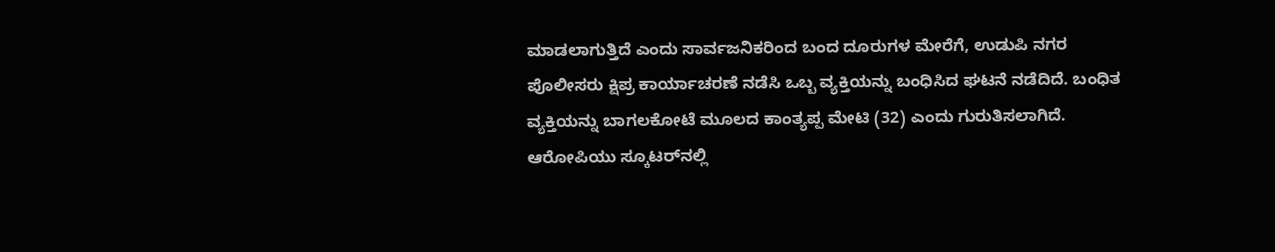ಮಾಡಲಾಗುತ್ತಿದೆ ಎಂದು ಸಾರ್ವಜನಿಕರಿಂದ ಬಂದ ದೂರುಗಳ ಮೇರೆಗೆ, ಉಡುಪಿ ನಗರ ಪೊಲೀಸರು ಕ್ಷಿಪ್ರ ಕಾರ್ಯಾಚರಣೆ ನಡೆಸಿ ಒಬ್ಬ ವ್ಯಕ್ತಿಯನ್ನು ಬಂಧಿಸಿದ ಘಟನೆ ನಡೆದಿದೆ. ಬಂಧಿತ ವ್ಯಕ್ತಿಯನ್ನು ಬಾಗಲಕೋಟೆ ಮೂಲದ ಕಾಂತ್ಯಪ್ಪ ಮೇಟಿ (32) ಎಂದು ಗುರುತಿಸಲಾಗಿದೆ.   ಆರೋಪಿಯು ಸ್ಕೂಟರ್‌ನಲ್ಲಿ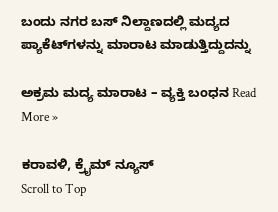ಬಂದು ನಗರ ಬಸ್ ನಿಲ್ದಾಣದಲ್ಲಿ ಮದ್ಯದ ಪ್ಯಾಕೆಟ್‌ಗಳನ್ನು ಮಾರಾಟ ಮಾಡುತ್ತಿದ್ದುದನ್ನು

ಅಕ್ರಮ ಮದ್ಯ ಮಾರಾಟ – ವ್ಯಕ್ತಿ ಬಂಧನ Read More »

ಕರಾವಳಿ, ಕ್ರೈಮ್ ನ್ಯೂಸ್
Scroll to Top